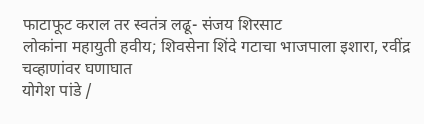फाटाफूट कराल तर स्वतंत्र लढू- संजय शिरसाट
लोकांना महायुती हवीय; शिवसेना शिंदे गटाचा भाजपाला इशारा, रवींद्र चव्हाणांवर घणाघात
योगेश पांडे /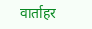वार्ताहर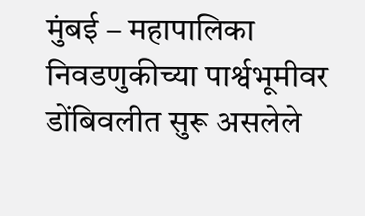मुंबई – महापालिका निवडणुकीच्या पार्श्वभूमीवर डोंबिवलीत सुरू असलेले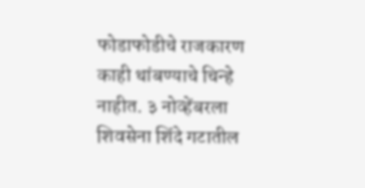फोडाफोडीचे राजकारण काही थांबण्याचे चिन्हे नाहीत. ३ नोव्हेंबरला शिवसेना शिंदे गटातील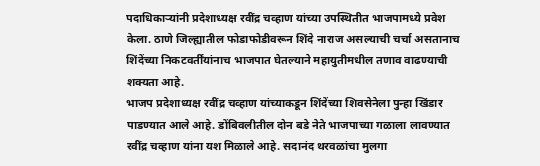पदाधिकाऱ्यांनी प्रदेशाध्यक्ष रवींद्र चव्हाण यांच्या उपस्थितीत भाजपामध्ये प्रवेश केला. ठाणे जिल्ह्यातील फोडाफोडीवरून शिंदे नाराज असल्याची चर्चा असतानाच शिंदेंच्या निकटवर्तींयांनाच भाजपात घेतल्याने महायुतीमधील तणाव वाढण्याची शक्यता आहे.
भाजप प्रदेशाध्यक्ष रवींद्र चव्हाण यांच्याकडून शिंदेंच्या शिवसेनेला पुन्हा खिंडार पाडण्यात आले आहे. डोंबिवलीतील दोन बडे नेते भाजपाच्या गळाला लावण्यात रवींद्र चव्हाण यांना यश मिळाले आहे. सदानंद थरवळांचा मुलगा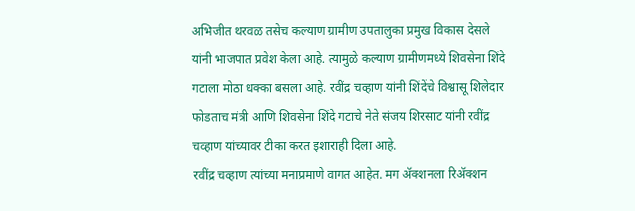अभिजीत थरवळ तसेच कल्याण ग्रामीण उपतालुका प्रमुख विकास देसले यांनी भाजपात प्रवेश केला आहे. त्यामुळे कल्याण ग्रामीणमध्ये शिवसेना शिंदे गटाला मोठा धक्का बसला आहे. रवींद्र चव्हाण यांनी शिंदेंचे विश्वासू शिलेदार फोडताच मंत्री आणि शिवसेना शिंदे गटाचे नेते संजय शिरसाट यांनी रवींद्र चव्हाण यांच्यावर टीका करत इशाराही दिला आहे.
रवींद्र चव्हाण त्यांच्या मनाप्रमाणे वागत आहेत. मग ॲक्शनला रिॲक्शन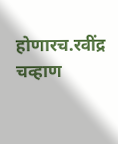होणारच.रवींद्र चव्हाण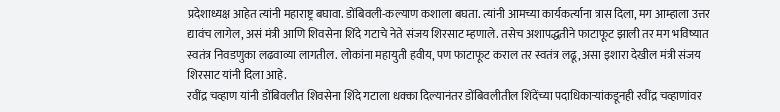प्रदेशाध्यक्ष आहेत त्यांनी महाराष्ट्र बघावा. डोंबिवली-कल्याण कशाला बघता. त्यांनी आमच्या कार्यकर्त्याना त्रास दिला, मग आम्हाला उत्तर द्यावंच लागेल, असं मंत्री आणि शिवसेना शिंदे गटाचे नेते संजय शिरसाट म्हणाले. तसेच अशापद्धतीने फाटाफूट झाली तर मग भविष्यात स्वतंत्र निवडणुका लढवाव्या लागतील. लोकांना महायुती हवीय, पण फाटाफूट कराल तर स्वतंत्र लढू, असा इशारा देखील मंत्री संजय शिरसाट यांनी दिला आहे.
रवींद्र चव्हाण यांनी डोंबिवलीत शिवसेना शिंदे गटाला धक्का दिल्यानंतर डोंबिवलीतील शिंदेंच्या पदाधिकाऱ्यांकडूनही रवींद्र चव्हाणांवर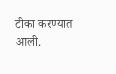टीका करण्यात आली.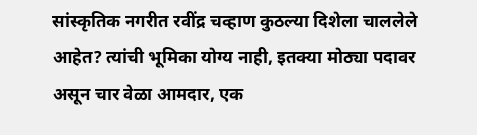सांस्कृतिक नगरीत रवींद्र चव्हाण कुठल्या दिशेला चाललेले आहेत? त्यांची भूमिका योग्य नाही, इतक्या मोठ्या पदावर असून चार वेळा आमदार, एक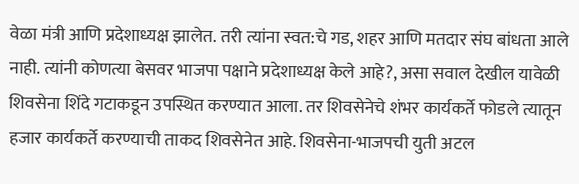वेळा मंत्री आणि प्रदेशाध्यक्ष झालेत. तरी त्यांना स्वत:चे गड, शहर आणि मतदार संघ बांधता आले नाही. त्यांनी कोणत्या बेसवर भाजपा पक्षाने प्रदेशाध्यक्ष केले आहे?, असा सवाल देखील यावेळी शिवसेना शिंदे गटाकडून उपस्थित करण्यात आला. तर शिवसेनेचे शंभर कार्यकर्ते फोडले त्यातून हजार कार्यकर्ते करण्याची ताकद शिवसेनेत आहे. शिवसेना-भाजपची युती अटल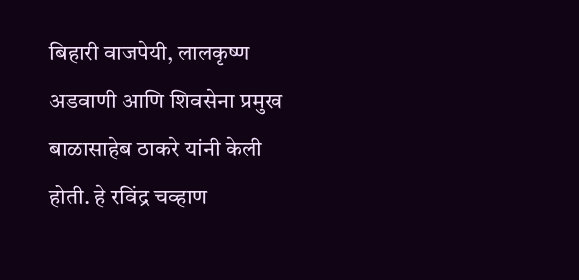बिहारी वाजपेयी, लालकृष्ण अडवाणी आणि शिवसेना प्रमुख बाळासाहेब ठाकरे यांनी केली होती. हे रविंद्र चव्हाण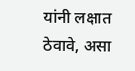यांनी लक्षात ठेवावे, असा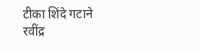टीका शिंदे गटाने रवींद्र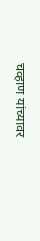चव्हाण यांच्यावर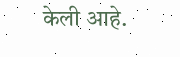केली आहे.